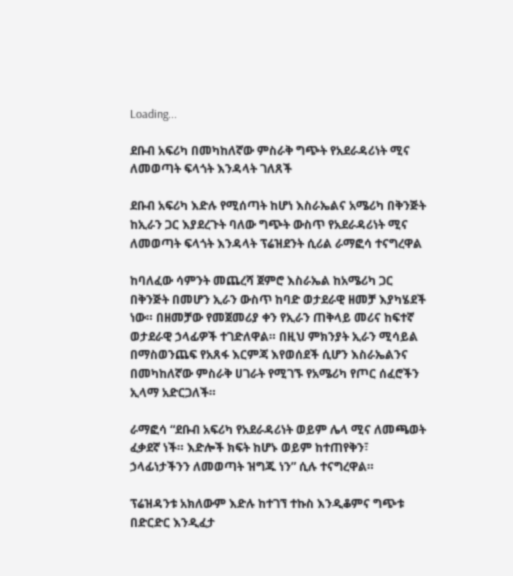Loading...

ደቡብ አፍሪካ በመካከለኛው ምስራቅ ግጭት የአደራዳሪነት ሚና ለመወጣት ፍላጎት እንዳላት ገለጸች

ደቡብ አፍሪካ እድሉ የሚሰጣት ከሆነ እስራኤልና አሜሪካ በቅንጅት ከኢራን ጋር እያደረጉት ባለው ግጭት ውስጥ የአደራዳሪነት ሚና ለመወጣት ፍላጎት እንዳላት ፕሬዝደንት ሲሪል ራማፎሳ ተናግረዋል

ከባለፈው ሳምንት መጨረሻ ጀምሮ እስራኤል ከአሜሪካ ጋር በቅንጅት በመሆን ኢራን ውስጥ ከባድ ወታደራዊ ዘመቻ እያካሄደች ነው። በዘመቻው የመጀመሪያ ቀን የኢራን ጠቅላይ መሪና ከፍተኛ ወታደራዊ ኃላፊዎች ተገድለዋል። በዚህ ምክንያት ኢራን ሚሳይል በማስወንጨፍ የአጸፋ እርምጃ እየወሰደች ሲሆን እስራኤልንና በመካከለኛው ምስራቅ ሀገራት የሚገኙ የአሜሪካ የጦር ሰፈሮችን ኢላማ አድርጋለች።

ራማፎሳ “ደቡብ አፍሪካ የአደራዳሪነት ወይም ሌላ ሚና ለመጫወት ፈቃደኛ ነች። እድሎች ክፍት ከሆኑ ወይም ከተጠየቅን፣ ኃላፊነታችንን ለመወጣት ዝግጁ ነን” ሲሉ ተናግረዋል።

ፕሬዝዳንቱ አክለውም እድሉ ከተገኘ ተኩስ እንዲቆምና ግጭቱ በድርድር እንዲፈታ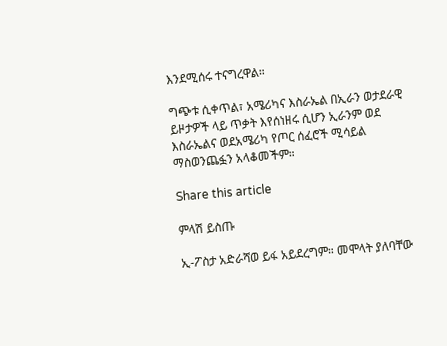እንደሚሰሩ ተናግረዋል።

ግጭቱ ሲቀጥል፣ አሜሪካና እስራኤል በኢራን ወታደራዊ ይዞታዎች ላይ ጥቃት እየሰነዘሩ ሲሆን ኢራንም ወደ እስራኤልና ወደአሜሪካ የጦር ሰፈሮች ሚሳይል ማስወንጨፏን አላቆመችም።

Share this article

ምላሽ ይስጡ

ኢ-ፖስታ አድራሻወ ይፋ አይደረግም። መሞላት ያለባቸው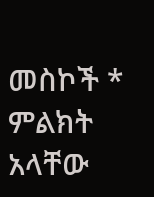መስኮች * ምልክት አላቸው